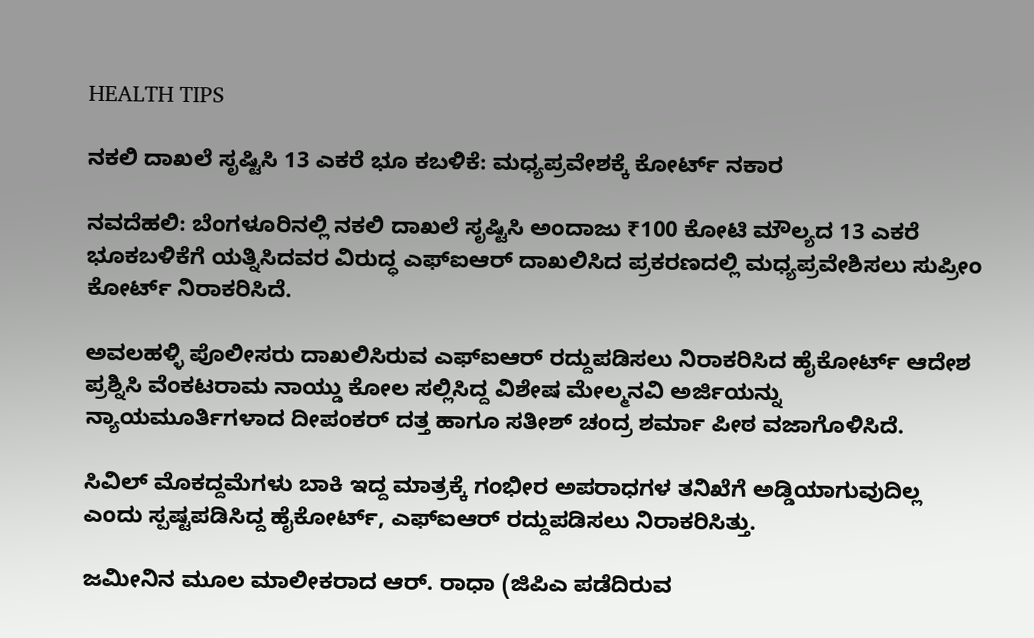HEALTH TIPS

ನಕಲಿ ದಾಖಲೆ ಸೃಷ್ಟಿಸಿ 13 ಎಕರೆ ಭೂ ಕಬಳಿಕೆ: ಮಧ್ಯಪ್ರವೇಶಕ್ಕೆ ಕೋರ್ಟ್‌ ನಕಾರ

ನವದೆಹಲಿ: ಬೆಂಗಳೂರಿನಲ್ಲಿ ನಕಲಿ ದಾಖಲೆ ಸೃಷ್ಟಿಸಿ ಅಂದಾಜು ₹100 ಕೋಟಿ ಮೌಲ್ಯದ 13 ಎಕರೆ ಭೂಕಬಳಿಕೆಗೆ ಯತ್ನಿಸಿದವರ ವಿರುದ್ಧ ಎಫ್‌ಐಆರ್ ದಾಖಲಿಸಿದ ಪ್ರಕರಣದಲ್ಲಿ ಮಧ್ಯಪ್ರವೇಶಿಸಲು ಸುಪ್ರೀಂ ಕೋರ್ಟ್ ನಿರಾಕರಿಸಿದೆ.

ಅವಲಹಳ್ಳಿ ಪೊಲೀಸರು ದಾಖಲಿಸಿರುವ ಎಫ್‌ಐಆರ್‌ ರದ್ದುಪಡಿಸಲು ನಿರಾಕರಿಸಿದ ಹೈಕೋರ್ಟ್ ಆದೇಶ ಪ್ರಶ್ನಿಸಿ ವೆಂಕಟರಾಮ ನಾಯ್ಡು ಕೋಲ ಸಲ್ಲಿಸಿದ್ದ ವಿಶೇಷ ಮೇಲ್ಮನವಿ ಅರ್ಜಿಯನ್ನು ನ್ಯಾಯಮೂರ್ತಿಗಳಾದ ದೀಪಂಕರ್ ದತ್ತ ಹಾಗೂ ಸತೀಶ್ ಚಂದ್ರ ಶರ್ಮಾ ಪೀಠ ವಜಾಗೊಳಿಸಿದೆ.

ಸಿವಿಲ್ ಮೊಕದ್ದಮೆಗಳು ಬಾಕಿ ಇದ್ದ ಮಾತ್ರಕ್ಕೆ ಗಂಭೀರ ಅಪರಾಧಗಳ ತನಿಖೆಗೆ ಅಡ್ಡಿಯಾಗುವುದಿಲ್ಲ ಎಂದು ಸ್ಪ‍ಷ್ಟಪಡಿಸಿದ್ದ ಹೈಕೋರ್ಟ್, ಎಫ್‌ಐಆರ್ ರದ್ದುಪಡಿಸಲು ನಿರಾಕರಿಸಿತ್ತು.

ಜಮೀನಿನ ಮೂಲ ಮಾಲೀಕರಾದ ಆರ್. ರಾಧಾ (ಜಿಪಿಎ ಪಡೆದಿರುವ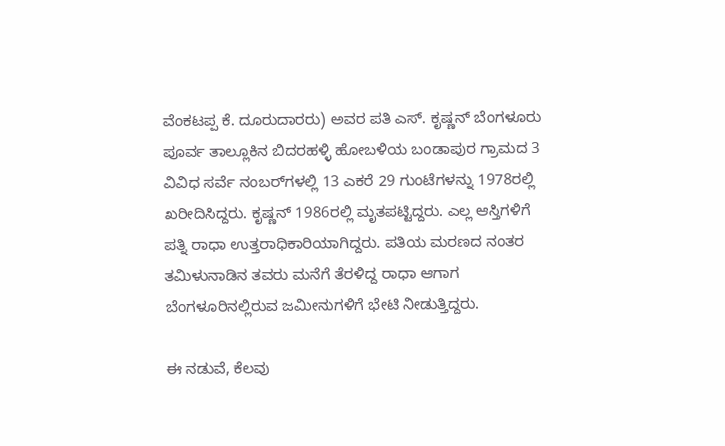ವೆಂಕಟಪ್ಪ ಕೆ. ದೂರುದಾರರು) ಅವರ ಪತಿ ಎಸ್. ಕೃಷ್ಣನ್ ಬೆಂಗಳೂರು ಪೂರ್ವ ತಾಲ್ಲೂಕಿನ ಬಿದರಹಳ್ಳಿ ಹೋಬಳಿಯ ಬಂಡಾಪುರ ಗ್ರಾಮದ 3 ವಿವಿಧ ಸರ್ವೆ ನಂಬರ್‌ಗಳಲ್ಲಿ 13 ಎಕರೆ 29 ಗುಂಟೆಗಳನ್ನು 1978ರಲ್ಲಿ ಖರೀದಿಸಿದ್ದರು. ಕೃಷ್ಣನ್ 1986ರಲ್ಲಿ ಮೃತಪಟ್ಟಿದ್ದರು. ಎಲ್ಲ ಆಸ್ತಿಗಳಿಗೆ ಪತ್ನಿ ರಾಧಾ ಉತ್ತರಾಧಿಕಾರಿಯಾಗಿದ್ದರು. ಪತಿಯ ಮರಣದ ನಂತರ ತಮಿಳುನಾಡಿನ ತವರು ಮನೆಗೆ ತೆರಳಿದ್ದ ರಾಧಾ ಆಗಾಗ ಬೆಂಗಳೂರಿನಲ್ಲಿರುವ ಜಮೀನುಗಳಿಗೆ ಭೇಟಿ ನೀಡುತ್ತಿದ್ದರು.

ಈ ನಡುವೆ, ಕೆಲವು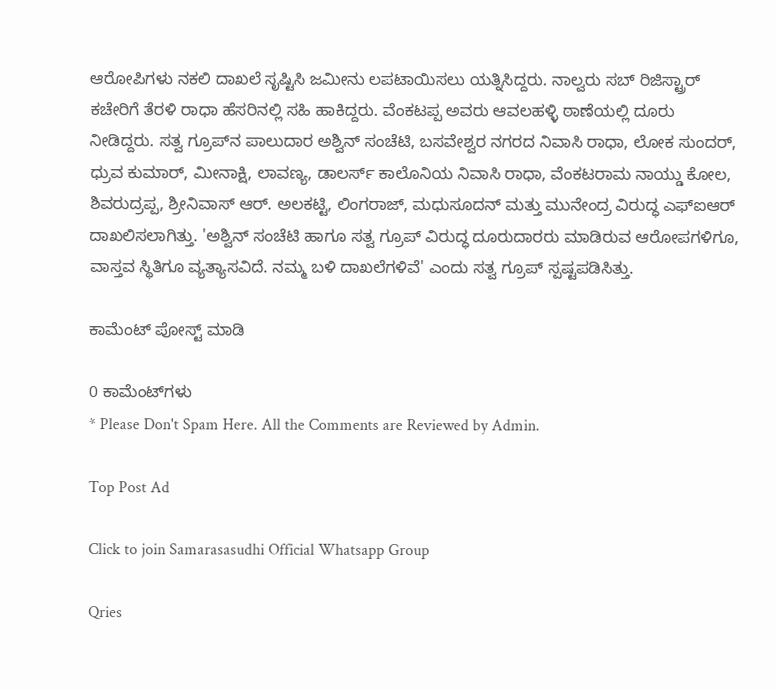ಆರೋಪಿಗಳು ನಕಲಿ ದಾಖಲೆ ಸೃಷ್ಟಿಸಿ ಜಮೀನು ಲಪಟಾಯಿಸಲು ಯತ್ನಿಸಿದ್ದರು. ನಾಲ್ವರು ಸಬ್‌ ರಿಜಿಸ್ಟ್ರಾರ್ ಕಚೇರಿಗೆ ತೆರಳಿ ರಾಧಾ ಹೆಸರಿನಲ್ಲಿ ಸಹಿ ಹಾಕಿದ್ದರು. ವೆಂಕಟಪ್ಪ ಅವರು ಆವಲಹಳ್ಳಿ ಠಾಣೆಯಲ್ಲಿ ದೂರು ನೀಡಿದ್ದರು. ಸತ್ವ ಗ್ರೂಪ್‌ನ ಪಾಲುದಾರ ಅಶ್ವಿನ್ ಸಂಚೆಟಿ, ಬಸವೇಶ್ವರ ನಗರದ ನಿವಾಸಿ ರಾಧಾ, ಲೋಕ ಸುಂದರ್, ಧ್ರುವ ಕುಮಾರ್, ಮೀನಾಕ್ಷಿ, ಲಾವಣ್ಯ, ಡಾಲರ್ಸ್ ಕಾಲೊನಿಯ ನಿವಾಸಿ ರಾಧಾ, ವೆಂಕಟರಾಮ ನಾಯ್ಡು ಕೋಲ, ಶಿವರುದ್ರಪ್ಪ, ಶ್ರೀನಿವಾಸ್ ಆರ್. ಅಲಕಟ್ಟಿ, ಲಿಂಗರಾಜ್, ಮಧುಸೂದನ್ ಮತ್ತು ಮುನೇಂದ್ರ ವಿರುದ್ಧ ಎಫ್‌ಐಆರ್‌ ದಾಖಲಿಸಲಾಗಿತ್ತು. 'ಅಶ್ವಿನ್ ಸಂಚೆಟಿ ಹಾಗೂ ಸತ್ವ ಗ್ರೂಪ್‌ ವಿರುದ್ಧ ದೂರುದಾರರು ಮಾಡಿರುವ ಆರೋಪಗಳಿಗೂ, ವಾಸ್ತವ ಸ್ಥಿತಿಗೂ ವ್ಯತ್ಯಾಸವಿದೆ. ನಮ್ಮ ಬಳಿ ದಾಖಲೆಗಳಿವೆ' ಎಂದು ಸತ್ವ ಗ್ರೂಪ್‌ ಸ್ಪಷ್ಟಪಡಿಸಿತ್ತು.

ಕಾಮೆಂಟ್‌‌ ಪೋಸ್ಟ್‌ ಮಾಡಿ

0 ಕಾಮೆಂಟ್‌ಗಳು
* Please Don't Spam Here. All the Comments are Reviewed by Admin.

Top Post Ad

Click to join Samarasasudhi Official Whatsapp Group

Qries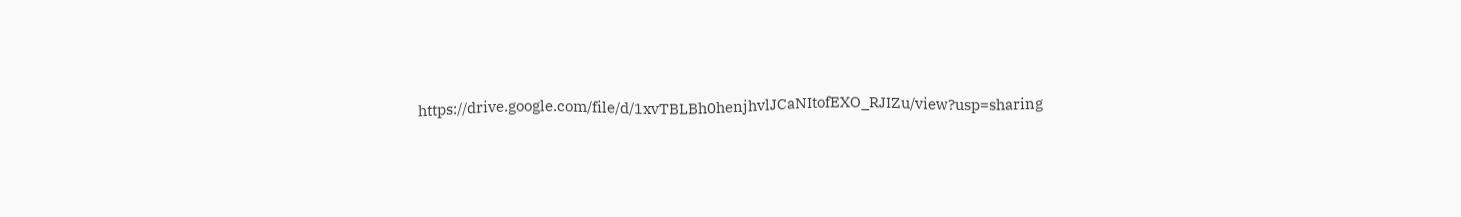https://drive.google.com/file/d/1xvTBLBh0henjhvlJCaNItofEXO_RJIZu/view?usp=sharing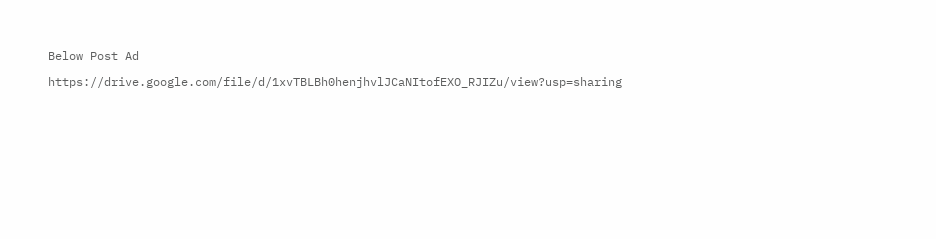Below Post Ad

https://drive.google.com/file/d/1xvTBLBh0henjhvlJCaNItofEXO_RJIZu/view?usp=sharing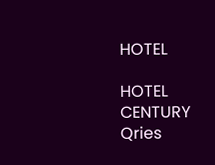HOTEL

HOTEL
CENTURY
Qries